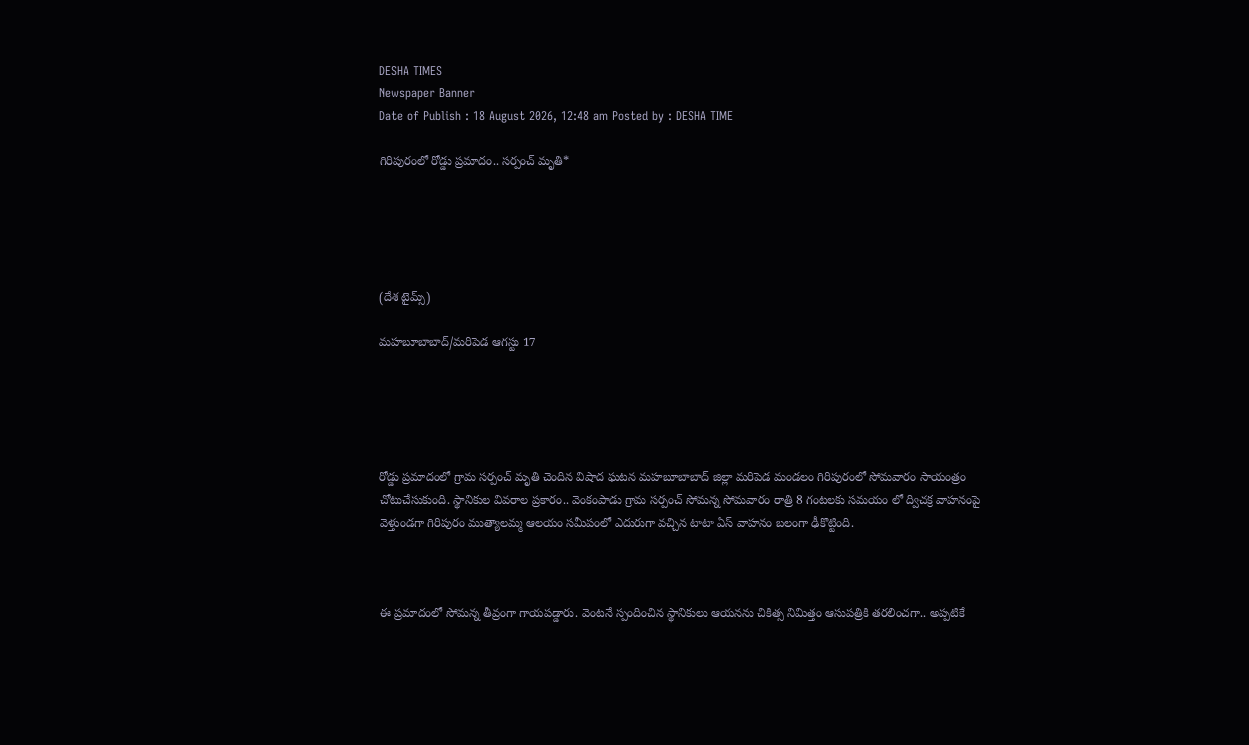DESHA TIMES
Newspaper Banner
Date of Publish : 18 August 2026, 12:48 am Posted by : DESHA TIME

గిరిపురంలో రోడ్డు ప్రమాదం.. సర్పంచ్ మృతి*





(దేశ టైమ్స్)

మహబూబాబాద్/మరిపెడ ఆగస్టు 17





రోడ్డు ప్రమాదంలో గ్రామ సర్పంచ్ మృతి చెందిన విషాద ఘటన మహబూబాబాద్ జిల్లా మరిపెడ మండలం గిరిపురంలో సోమవారం సాయంత్రం చోటుచేసుకుంది. స్థానికుల వివరాల ప్రకారం.. వెంకంపాడు గ్రామ సర్పంచ్ సోమన్న సోమవారం రాత్రి 8 గంటలకు సమయం లో ద్విచక్ర వాహనంపై వెళ్తుండగా గిరిపురం ముత్యాలమ్మ ఆలయం సమీపంలో ఎదురుగా వచ్చిన టాటా ఏస్ వాహనం బలంగా ఢీకొట్టింది.



ఈ ప్రమాదంలో సోమన్న తీవ్రంగా గాయపడ్డారు. వెంటనే స్పందించిన స్థానికులు ఆయనను చికిత్స నిమిత్తం ఆసుపత్రికి తరలించగా.. అప్పటికే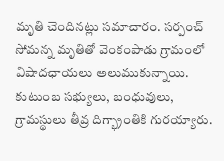మృతి చెందినట్లు సమాచారం. సర్పంచ్ సోమన్న మృతితో వెంకంపాడు గ్రామంలో విషాదఛాయలు అలుముకున్నాయి. కుటుంబ సభ్యులు, బంధువులు, గ్రామస్థులు తీవ్ర దిగ్భ్రాంతికి గురయ్యారు.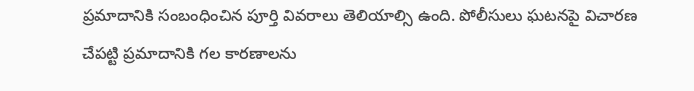ప్రమాదానికి సంబంధించిన పూర్తి వివరాలు తెలియాల్సి ఉంది. పోలీసులు ఘటనపై విచారణ చేపట్టి ప్రమాదానికి గల కారణాలను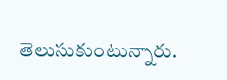తెలుసుకుంటున్నారు.